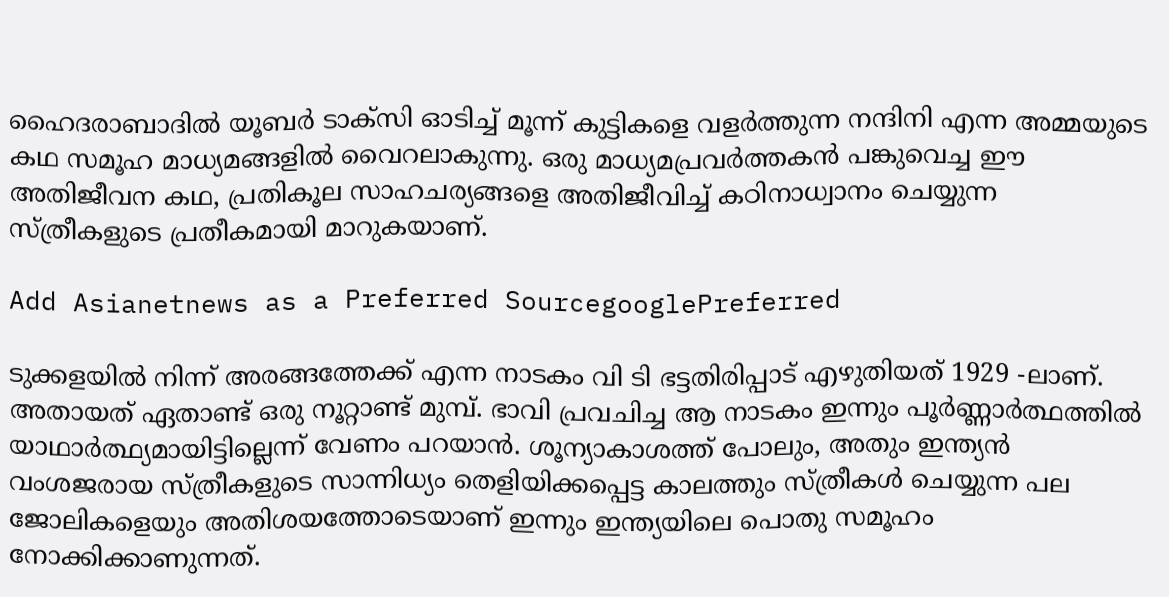ഹൈദരാബാദിൽ യൂബർ ടാക്സി ഓടിച്ച് മൂന്ന് കുട്ടികളെ വളർത്തുന്ന നന്ദിനി എന്ന അമ്മയുടെ കഥ സമൂഹ മാധ്യമങ്ങളിൽ വൈറലാകുന്നു. ഒരു മാധ്യമപ്രവർത്തകൻ പങ്കുവെച്ച ഈ അതിജീവന കഥ, പ്രതികൂല സാഹചര്യങ്ങളെ അതിജീവിച്ച് കഠിനാധ്വാനം ചെയ്യുന്ന സ്ത്രീകളുടെ പ്രതീകമായി മാറുകയാണ്.

Add Asianetnews as a Preferred SourcegooglePreferred

ടുക്കളയിൽ നിന്ന് അരങ്ങത്തേക്ക് എന്ന നാടകം വി ടി ഭട്ടതിരിപ്പാട് എഴുതിയത് 1929 -ലാണ്. അതായത് ഏതാണ്ട് ഒരു നൂറ്റാണ്ട് മുമ്പ്. ഭാവി പ്രവചിച്ച ആ നാടകം ഇന്നും പൂർണ്ണാർത്ഥത്തിൽ യാഥാർത്ഥ്യമായിട്ടില്ലെന്ന് വേണം പറയാൻ. ശൂന്യാകാശത്ത് പോലും, അതും ഇന്ത്യൻ വംശജരായ സ്ത്രീകളുടെ സാന്നിധ്യം തെളിയിക്കപ്പെട്ട കാലത്തും സ്ത്രീകൾ ചെയ്യുന്ന പല ജോലികളെയും അതിശയത്തോടെയാണ് ഇന്നും ഇന്ത്യയിലെ പൊതു സമൂഹം നോക്കിക്കാണുന്നത്.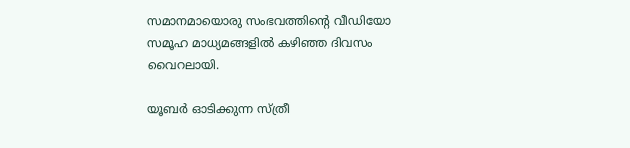സമാനമായൊരു സംഭവത്തിന്‍റെ വീഡിയോ സമൂഹ മാധ്യമങ്ങളിൽ കഴിഞ്ഞ ദിവസം വൈറലായി.

യൂബർ ഓടിക്കുന്ന സ്ത്രീ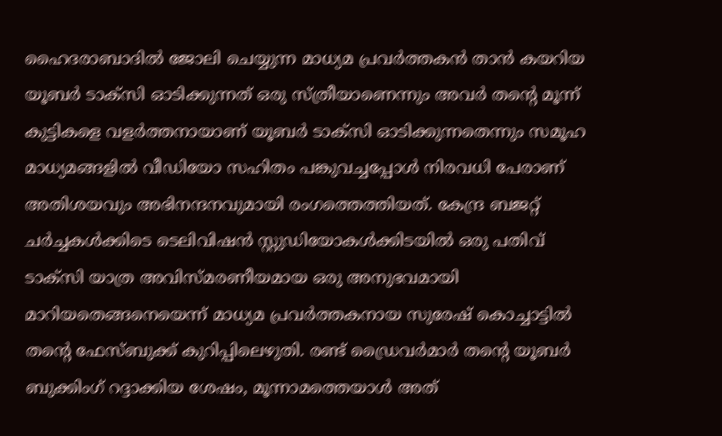ഹൈദരാബാദിൽ ജോലി ചെയ്യുന്ന മാധ്യമ പ്രവർത്തകൻ താന്‍ കയറിയ യൂബർ ടാക്സി ഓടിക്കുന്നത് ഒരു സ്ത്രീയാണെന്നും അവർ തന്‍റെ മൂന്ന് കുട്ടികളെ വളർത്തനായാണ് യൂബർ ടാക്സി ഓടിക്കുന്നതെന്നും സമൂഹ മാധ്യമങ്ങളിൽ വീഡിയോ സഹിതം പങ്കുവച്ചപ്പോൾ നിരവധി പേരാണ് അതിശയവും അഭിനന്ദനവുമായി രംഗത്തെത്തിയത്. കേന്ദ്ര ബജറ്റ് ചർച്ചകൾക്കിടെ ടെലിവിഷൻ സ്റ്റുഡിയോകൾക്കിടയിൽ ഒരു പതിവ് ടാക്സി യാത്ര അവിസ്മരണീയമായ ഒരു അനുഭവമായി മാറിയതെങ്ങനെയെന്ന് മാധ്യമ പ്രവർത്തകനായ സുരേഷ് കൊച്ചാട്ടിൽ തന്‍റെ ഫേസ്ബുക്ക് കുറിപ്പിലെഴുതി. രണ്ട് ഡ്രൈവർമാർ തന്‍റെ യൂബർ ബുക്കിംഗ് റദ്ദാക്കിയ ശേഷം, മൂന്നാമത്തെയാൾ അത്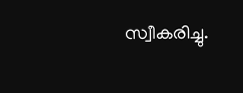സ്വീകരിച്ചു.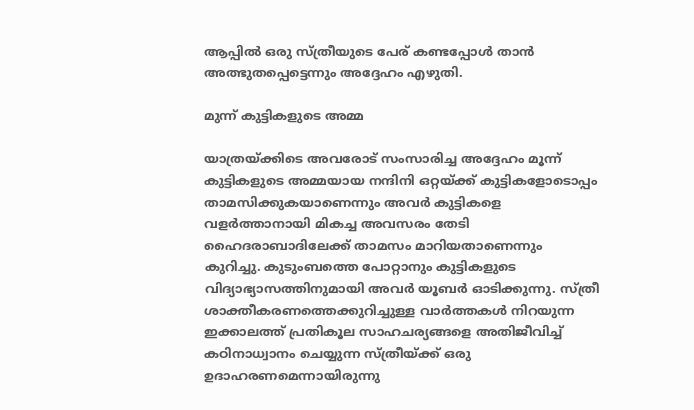ആപ്പിൽ ഒരു സ്ത്രീയുടെ പേര് കണ്ടപ്പോൾ താന്‍ അത്ഭുതപ്പെട്ടെന്നും അദ്ദേഹം എഴുതി.

മുന്ന് കുട്ടികളുടെ അമ്മ

യാത്രയ്ക്കിടെ അവരോട് സംസാരിച്ച അദ്ദേഹം മൂന്ന് കുട്ടികളുടെ അമ്മയായ നന്ദിനി ഒറ്റയ്ക്ക് കുട്ടികളോടൊപ്പം താമസിക്കുകയാണെന്നും അവ‍ർ കുട്ടികളെ വളർത്താനായി മികച്ച അവസരം തേടി ഹൈദരാബാദിലേക്ക് താമസം മാറിയതാണെന്നും കുറിച്ചു. കുടുംബത്തെ പോറ്റാനും കുട്ടികളുടെ വിദ്യാഭ്യാസത്തിനുമായി അവർ യൂബർ ഓടിക്കുന്നു. സ്ത്രീ ശാക്തീകരണത്തെക്കുറിച്ചുള്ള വാർത്തകൾ നിറയുന്ന ഇക്കാലത്ത് പ്രതികൂല സാഹചര്യങ്ങളെ അതിജീവിച്ച് കഠിനാധ്വാനം ചെയ്യുന്ന സ്ത്രീയ്ക്ക് ഒരു ഉദാഹരണമെന്നായിരുന്നു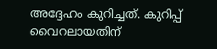അദ്ദേഹം കുറിച്ചത്. കുറിപ്പ് വൈറലായതിന്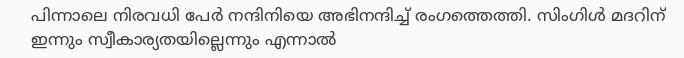പിന്നാലെ നിരവധി പേർ നന്ദിനിയെ അഭിനന്ദിച്ച് രംഗത്തെത്തി. സിംഗിൾ മദ‍റിന് ഇന്നും സ്വീകാര്യതയില്ലെന്നും എന്നാൽ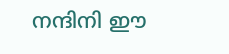നന്ദിനി ഈ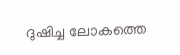ദുഷിച്ച ലോകത്തെ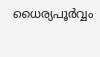ധൈര്യപൂർവ്വം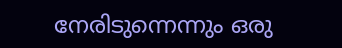നേരിടുന്നെന്നും ഒരു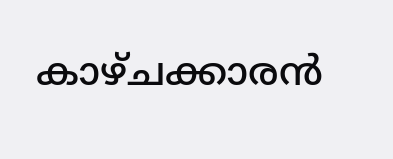കാഴ്ചക്കാരൻ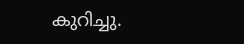കുറിച്ചു.